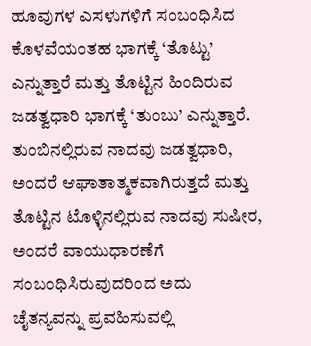ಹೂವುಗಳ ಎಸಳುಗಳಿಗೆ ಸಂಬಂಧಿಸಿದ ಕೊಳವೆಯಂತಹ ಭಾಗಕ್ಕೆ ‘ತೊಟ್ಟು’ ಎನ್ನುತ್ತಾರೆ ಮತ್ತು ತೊಟ್ಟಿನ ಹಿಂದಿರುವ ಜಡತ್ವಧಾರಿ ಭಾಗಕ್ಕೆ ‘ತುಂಬು’ ಎನ್ನುತ್ತಾರೆ. ತುಂಬಿನಲ್ಲಿರುವ ನಾದವು ಜಡತ್ವಧಾರಿ, ಅಂದರೆ ಆಘಾತಾತ್ಮಕವಾಗಿರುತ್ತದೆ ಮತ್ತು ತೊಟ್ಟಿನ ಟೊಳ್ಳಿನಲ್ಲಿರುವ ನಾದವು ಸುಷೀರ, ಅಂದರೆ ವಾಯುಧಾರಣೆಗೆ ಸಂಬಂಧಿಸಿರುವುದರಿಂದ ಅದು ಚೈತನ್ಯವನ್ನು ಪ್ರವಹಿಸುವಲ್ಲಿ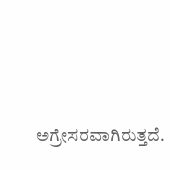ಅಗ್ರೇಸರವಾಗಿರುತ್ತದೆ.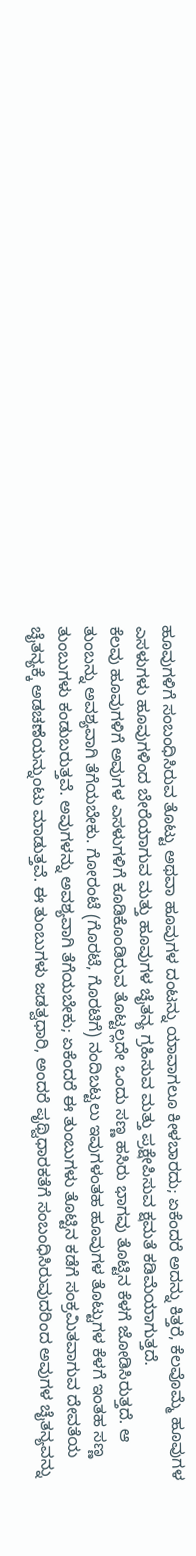ಹೂವುಗಳಿಗೆ ಸಂಬಂಧಿಸಿರುವ ತೊಟ್ಟು ಅಥವಾ ಹೂವುಗಳ ದಂಟನ್ನು ಯಾವಾಗಲೂ ಕೀಳಬಾರದು; ಏಕೆಂದರೆ ಅದನ್ನು ಕಿತ್ತರೆ, ಕೆಲವೊಮ್ಮೆ ಹೂವುಗಳ ಎಸಳುಗಳು ಹೂವುಗಳಿಂದ ಬೇರೆಯಾಗುವ ಮತ್ತು ಹೂವುಗಳ ಚೈತನ್ಯ ಗ್ರಹಿಸುವ ಮತ್ತು ಪ್ರಕ್ಷೇಪಿಸುವ ಕ್ಷಮತೆ ಕಡಿಮೆಯಾಗುತ್ತದೆ.
ಕೆಲವು ಹೂವುಗಳಿಗೆ ಅವುಗಳ ಎಸಳುಗಳಿಗೆ ಕೂಡಿಕೊಂಡಿರುವ ತೊಟ್ಟಲ್ಲದೇ ಒಂದು ಸಣ್ಣ ಹಸಿರು ಭಾಗವು ತೊಟ್ಟಿನ ಕೆಳಗೆ ಜೋಡಿಸಿರುತ್ತದೆ. ಆ ತುಂಬನ್ನು ಅವಶ್ಯವಾಗಿ ತೆಗೆಯಬೇಕು. ಗೋರಂಟೆ (ಗೊರಟೆ, ಗೊರಟಿಗೆ) ನಂದಿಬಟ್ಟಲು ಇವುಗಳಂತಹ ಹೂವುಗಳ ತೊಟ್ಟುಗಳ ಕೆಳಗೆ ಇಂತಹ ಸಣ್ಣ ತುಂಬುಗಳು ಕಂಡುಬರುತ್ತವೆ. ಅವುಗಳನ್ನು ಅವಶ್ಯವಾಗಿ ತೆಗೆಯಬೇಕು; ಏಕೆಂದರೆ ಈ ತುಂಬುಗಳು ತೊಟ್ಟಿನ ಕಡೆಗೆ ಸಂಕ್ರಮಿತವಾಗುವ ದೇವತೆಯ ಚೈತನ್ಯಕ್ಕೆ ಅಡಚಣೆಯನ್ನುಂಟು ಮಾಡುತ್ತವೆ. ಈ ತುಂಬುಗಳು ಜಡತ್ವಧಾರಿ, ಅಂದರೆ ಪೃಥ್ವಿಧಾರಕತೆಗೆ ಸಂಬಂಧಿಸಿರುವುದರಿಂದ ಅವುಗಳ ಚೈತನ್ಯವನ್ನು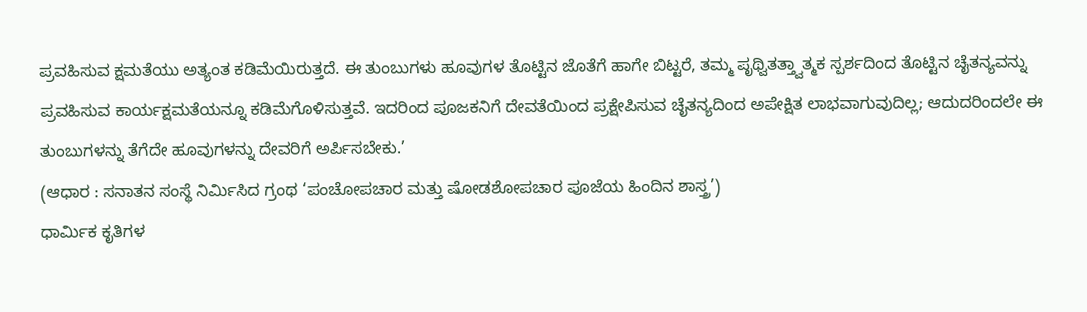ಪ್ರವಹಿಸುವ ಕ್ಷಮತೆಯು ಅತ್ಯಂತ ಕಡಿಮೆಯಿರುತ್ತದೆ. ಈ ತುಂಬುಗಳು ಹೂವುಗಳ ತೊಟ್ಟಿನ ಜೊತೆಗೆ ಹಾಗೇ ಬಿಟ್ಟರೆ, ತಮ್ಮ ಪೃಥ್ವಿತತ್ತ್ವಾತ್ಮಕ ಸ್ಪರ್ಶದಿಂದ ತೊಟ್ಟಿನ ಚೈತನ್ಯವನ್ನು ಪ್ರವಹಿಸುವ ಕಾರ್ಯಕ್ಷಮತೆಯನ್ನೂ ಕಡಿಮೆಗೊಳಿಸುತ್ತವೆ. ಇದರಿಂದ ಪೂಜಕನಿಗೆ ದೇವತೆಯಿಂದ ಪ್ರಕ್ಷೇಪಿಸುವ ಚೈತನ್ಯದಿಂದ ಅಪೇಕ್ಷಿತ ಲಾಭವಾಗುವುದಿಲ್ಲ; ಆದುದರಿಂದಲೇ ಈ ತುಂಬುಗಳನ್ನು ತೆಗೆದೇ ಹೂವುಗಳನ್ನು ದೇವರಿಗೆ ಅರ್ಪಿಸಬೇಕು.’
(ಆಧಾರ : ಸನಾತನ ಸಂಸ್ಥೆ ನಿರ್ಮಿಸಿದ ಗ್ರಂಥ ‘ಪಂಚೋಪಚಾರ ಮತ್ತು ಷೋಡಶೋಪಚಾರ ಪೂಜೆಯ ಹಿಂದಿನ ಶಾಸ್ತ್ರ’)
ಧಾರ್ಮಿಕ ಕೃತಿಗಳ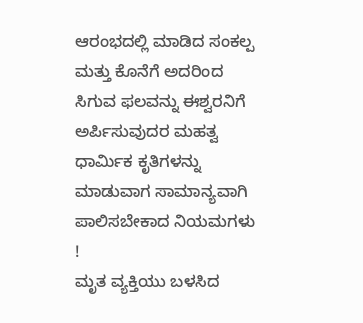ಆರಂಭದಲ್ಲಿ ಮಾಡಿದ ಸಂಕಲ್ಪ ಮತ್ತು ಕೊನೆಗೆ ಅದರಿಂದ ಸಿಗುವ ಫಲವನ್ನು ಈಶ್ವರನಿಗೆ ಅರ್ಪಿಸುವುದರ ಮಹತ್ವ
ಧಾರ್ಮಿಕ ಕೃತಿಗಳನ್ನು ಮಾಡುವಾಗ ಸಾಮಾನ್ಯವಾಗಿ ಪಾಲಿಸಬೇಕಾದ ನಿಯಮಗಳು !
ಮೃತ ವ್ಯಕ್ತಿಯು ಬಳಸಿದ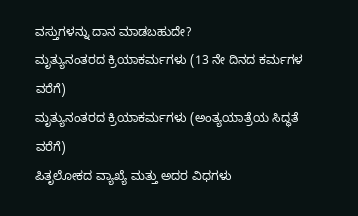ವಸ್ತುಗಳನ್ನು ದಾನ ಮಾಡಬಹುದೇ?
ಮೃತ್ಯುನಂತರದ ಕ್ರಿಯಾಕರ್ಮಗಳು (13 ನೇ ದಿನದ ಕರ್ಮಗಳ ವರೆಗೆ)
ಮೃತ್ಯುನಂತರದ ಕ್ರಿಯಾಕರ್ಮಗಳು (ಅಂತ್ಯಯಾತ್ರೆಯ ಸಿದ್ಧತೆ ವರೆಗೆ)
ಪಿತೃಲೋಕದ ವ್ಯಾಖ್ಯೆ ಮತ್ತು ಅದರ ವಿಧಗಳು